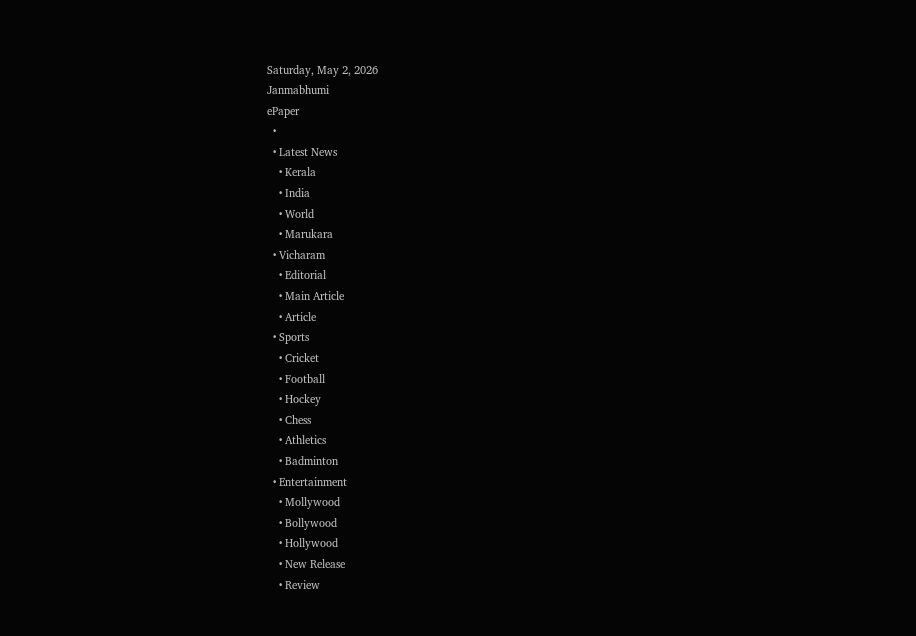Saturday, May 2, 2026
Janmabhumi
ePaper
  •
  • Latest News
    • Kerala
    • India
    • World
    • Marukara
  • Vicharam
    • Editorial
    • Main Article
    • Article
  • Sports
    • Cricket
    • Football
    • Hockey
    • Chess
    • Athletics
    • Badminton
  • Entertainment
    • Mollywood
    • Bollywood
    • Hollywood
    • New Release
    • Review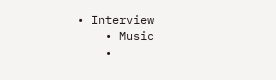• Interview
    • Music
    •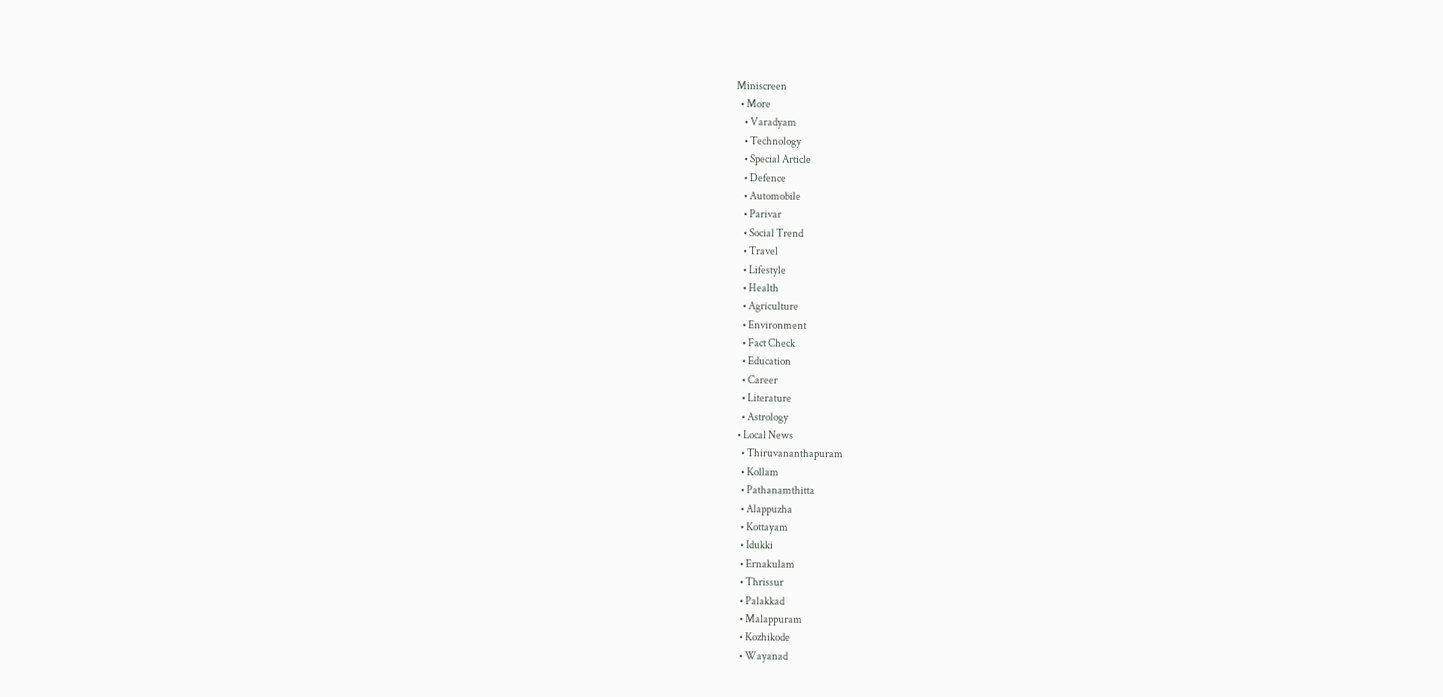Miniscreen
  • More
    • Varadyam
    • Technology
    • Special Article
    • Defence
    • Automobile
    • Parivar
    • Social Trend
    • Travel
    • Lifestyle
    • Health
    • Agriculture
    • Environment
    • Fact Check
    • Education
    • Career
    • Literature
    • Astrology
  • Local News
    • Thiruvananthapuram
    • Kollam
    • Pathanamthitta
    • Alappuzha
    • Kottayam
    • Idukki
    • Ernakulam
    • Thrissur
    • Palakkad
    • Malappuram
    • Kozhikode
    • Wayanad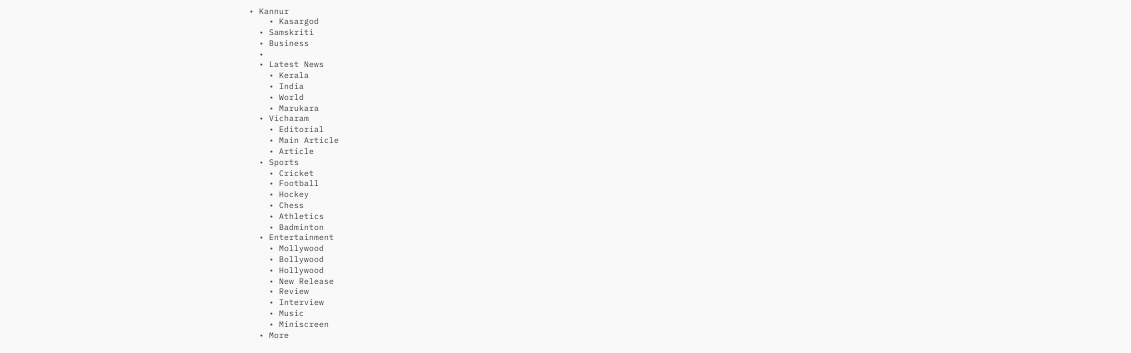• Kannur
    • Kasargod
  • Samskriti
  • Business
  •
  • Latest News
    • Kerala
    • India
    • World
    • Marukara
  • Vicharam
    • Editorial
    • Main Article
    • Article
  • Sports
    • Cricket
    • Football
    • Hockey
    • Chess
    • Athletics
    • Badminton
  • Entertainment
    • Mollywood
    • Bollywood
    • Hollywood
    • New Release
    • Review
    • Interview
    • Music
    • Miniscreen
  • More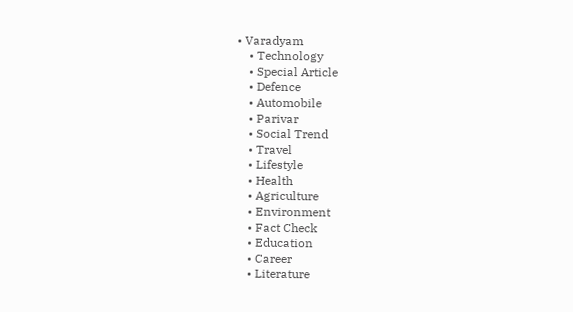• Varadyam
    • Technology
    • Special Article
    • Defence
    • Automobile
    • Parivar
    • Social Trend
    • Travel
    • Lifestyle
    • Health
    • Agriculture
    • Environment
    • Fact Check
    • Education
    • Career
    • Literature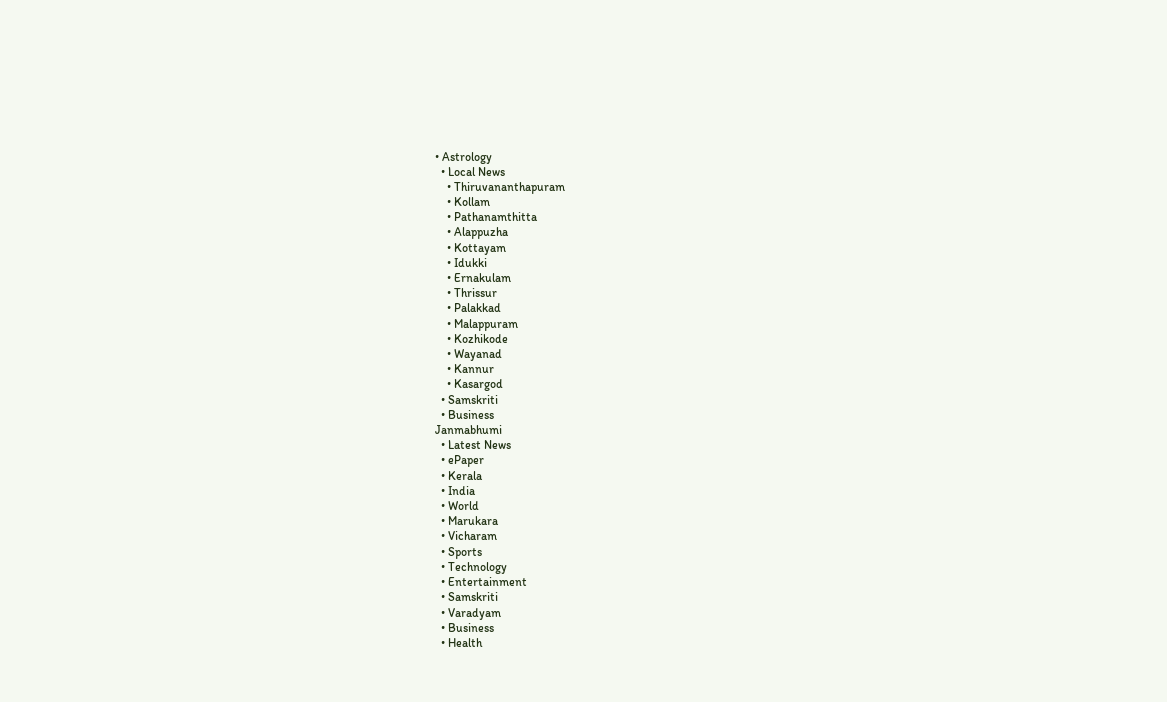• Astrology
  • Local News
    • Thiruvananthapuram
    • Kollam
    • Pathanamthitta
    • Alappuzha
    • Kottayam
    • Idukki
    • Ernakulam
    • Thrissur
    • Palakkad
    • Malappuram
    • Kozhikode
    • Wayanad
    • Kannur
    • Kasargod
  • Samskriti
  • Business
Janmabhumi
  • Latest News
  • ePaper
  • Kerala
  • India
  • World
  • Marukara
  • Vicharam
  • Sports
  • Technology
  • Entertainment
  • Samskriti
  • Varadyam
  • Business
  • Health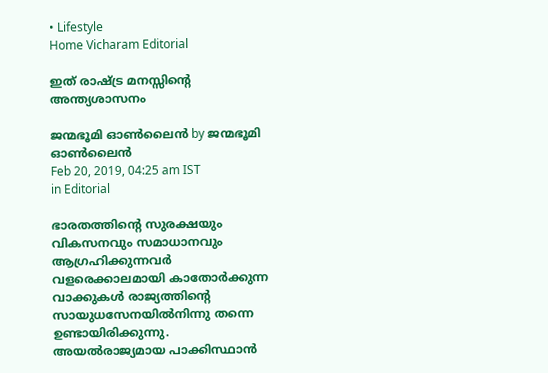• Lifestyle
Home Vicharam Editorial

ഇത് രാഷ്‌ട്ര മനസ്സിന്റെ അന്ത്യശാസനം

ജന്മഭൂമി ഓണ്‍ലൈന്‍ by ജന്മഭൂമി ഓണ്‍ലൈന്‍
Feb 20, 2019, 04:25 am IST
in Editorial

ഭാരതത്തിന്റെ സുരക്ഷയും വികസനവും സമാധാനവും ആഗ്രഹിക്കുന്നവര്‍ വളരെക്കാലമായി കാതോര്‍ക്കുന്ന വാക്കുകള്‍ രാജ്യത്തിന്റെ സായുധസേനയില്‍നിന്നു തന്നെ ഉണ്ടായിരിക്കുന്നു. അയല്‍രാജ്യമായ പാക്കിസ്ഥാന്‍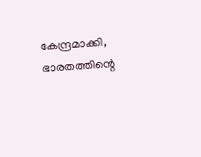കേന്ദ്രമാക്കി, ഭാരതത്തിന്റെ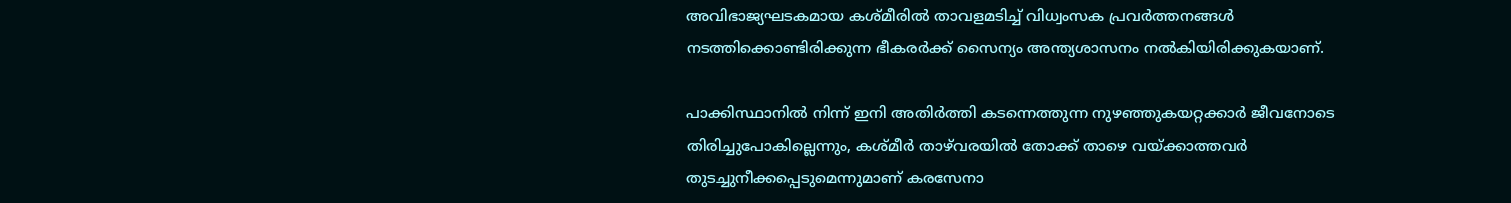അവിഭാജ്യഘടകമായ കശ്മീരില്‍ താവളമടിച്ച് വിധ്വംസക പ്രവര്‍ത്തനങ്ങള്‍ നടത്തിക്കൊണ്ടിരിക്കുന്ന ഭീകരര്‍ക്ക് സൈന്യം അന്ത്യശാസനം നല്‍കിയിരിക്കുകയാണ്.

പാക്കിസ്ഥാനില്‍ നിന്ന് ഇനി അതിര്‍ത്തി കടന്നെത്തുന്ന നുഴഞ്ഞുകയറ്റക്കാര്‍ ജീവനോടെ തിരിച്ചുപോകില്ലെന്നും, കശ്മീര്‍ താഴ്‌വരയില്‍ തോക്ക് താഴെ വയ്‌ക്കാത്തവര്‍ തുടച്ചുനീക്കപ്പെടുമെന്നുമാണ് കരസേനാ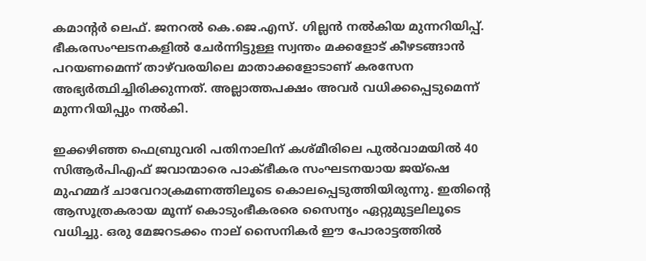കമാന്റര്‍ ലെഫ്. ജനറല്‍ കെ.ജെ.എസ്. ഗില്ലന്‍ നല്‍കിയ മുന്നറിയിപ്പ്. ഭീകരസംഘടനകളില്‍ ചേര്‍ന്നിട്ടുള്ള സ്വന്തം മക്കളോട് കീഴടങ്ങാന്‍ പറയണമെന്ന് താഴ്‌വരയിലെ മാതാക്കളോടാണ് കരസേന അഭ്യര്‍ത്ഥിച്ചിരിക്കുന്നത്. അല്ലാത്തപക്ഷം അവര്‍ വധിക്കപ്പെടുമെന്ന് മുന്നറിയിപ്പും നല്‍കി.

ഇക്കഴിഞ്ഞ ഫെബ്രുവരി പതിനാലിന് കശ്മീരിലെ പുല്‍വാമയില്‍ 40 സിആര്‍പിഎഫ് ജവാന്മാരെ പാക്ഭീകര സംഘടനയായ ജയ്‌ഷെ മുഹമ്മദ് ചാവേറാക്രമണത്തിലൂടെ കൊലപ്പെടുത്തിയിരുന്നു. ഇതിന്റെ ആസൂത്രകരായ മൂന്ന് കൊടുംഭീകരരെ സൈന്യം ഏറ്റുമുട്ടലിലൂടെ വധിച്ചു. ഒരു മേജറടക്കം നാല് സൈനികര്‍ ഈ പോരാട്ടത്തില്‍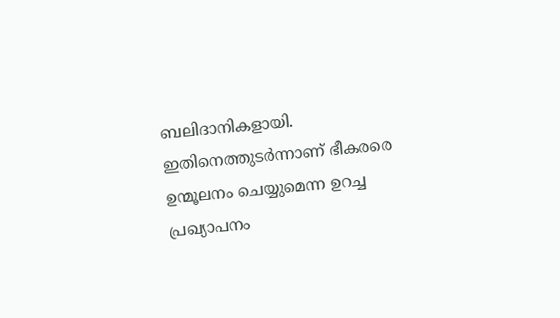ബലിദാനികളായി. ഇതിനെത്തുടര്‍ന്നാണ് ഭീകരരെ ഉന്മൂലനം ചെയ്യുമെന്ന ഉറച്ച പ്രഖ്യാപനം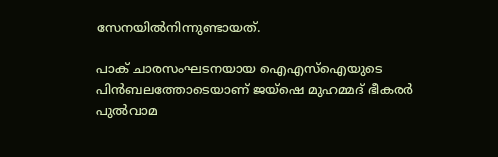സേനയില്‍നിന്നുണ്ടായത്.

പാക് ചാരസംഘടനയായ ഐഎസ്‌ഐയുടെ പിന്‍ബലത്തോടെയാണ് ജയ്‌ഷെ മുഹമ്മദ് ഭീകരര്‍ പുല്‍വാമ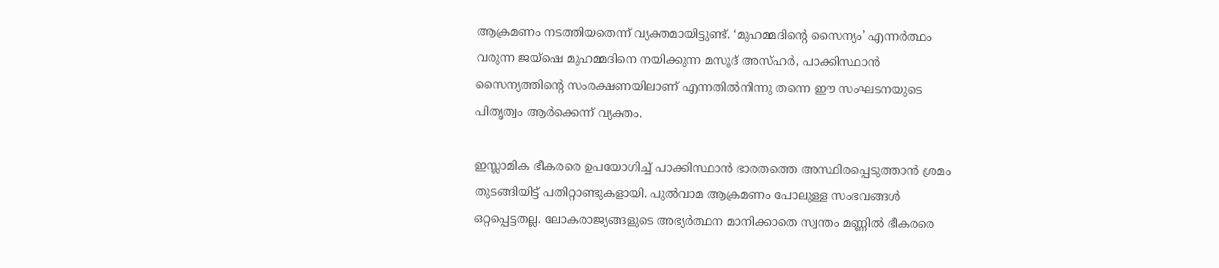ആക്രമണം നടത്തിയതെന്ന് വ്യക്തമായിട്ടുണ്ട്. ‘മുഹമ്മദിന്റെ സൈന്യം’ എന്നര്‍ത്ഥം വരുന്ന ജയ്‌ഷെ മുഹമ്മദിനെ നയിക്കുന്ന മസൂദ് അസ്ഹര്‍, പാക്കിസ്ഥാന്‍ സൈന്യത്തിന്റെ സംരക്ഷണയിലാണ് എന്നതില്‍നിന്നു തന്നെ ഈ സംഘടനയുടെ പിതൃത്വം ആര്‍ക്കെന്ന് വ്യക്തം.

ഇസ്ലാമിക ഭീകരരെ ഉപയോഗിച്ച് പാക്കിസ്ഥാന്‍ ഭാരതത്തെ അസ്ഥിരപ്പെടുത്താന്‍ ശ്രമം തുടങ്ങിയിട്ട് പതിറ്റാണ്ടുകളായി. പുല്‍വാമ ആക്രമണം പോലുള്ള സംഭവങ്ങള്‍ ഒറ്റപ്പെട്ടതല്ല. ലോകരാജ്യങ്ങളുടെ അഭ്യര്‍ത്ഥന മാനിക്കാതെ സ്വന്തം മണ്ണില്‍ ഭീകരരെ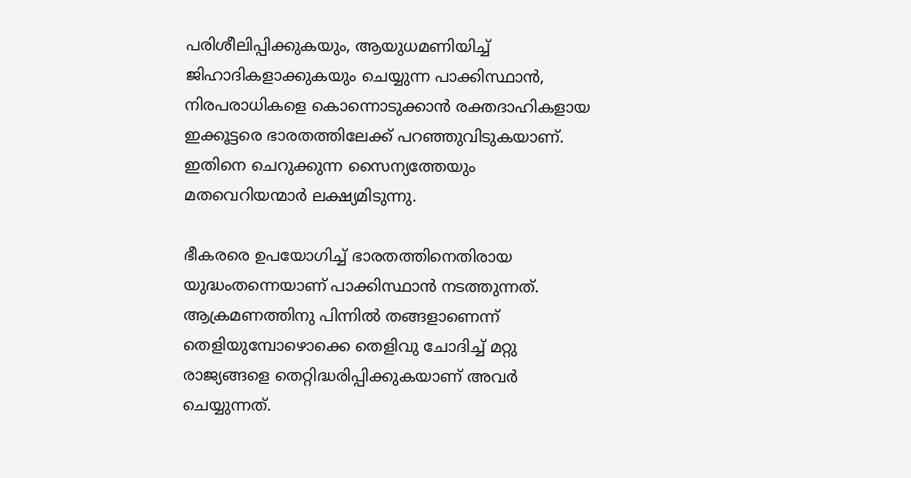പരിശീലിപ്പിക്കുകയും, ആയുധമണിയിച്ച് ജിഹാദികളാക്കുകയും ചെയ്യുന്ന പാക്കിസ്ഥാന്‍, നിരപരാധികളെ കൊന്നൊടുക്കാന്‍ രക്തദാഹികളായ ഇക്കൂട്ടരെ ഭാരതത്തിലേക്ക് പറഞ്ഞുവിടുകയാണ്. ഇതിനെ ചെറുക്കുന്ന സൈന്യത്തേയും മതവെറിയന്മാര്‍ ലക്ഷ്യമിടുന്നു.

ഭീകരരെ ഉപയോഗിച്ച് ഭാരതത്തിനെതിരായ യുദ്ധംതന്നെയാണ് പാക്കിസ്ഥാന്‍ നടത്തുന്നത്. ആക്രമണത്തിനു പിന്നില്‍ തങ്ങളാണെന്ന് തെളിയുമ്പോഴൊക്കെ തെളിവു ചോദിച്ച് മറ്റു രാജ്യങ്ങളെ തെറ്റിദ്ധരിപ്പിക്കുകയാണ് അവര്‍ ചെയ്യുന്നത്.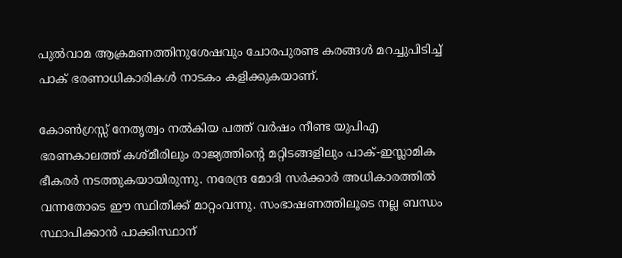പുല്‍വാമ ആക്രമണത്തിനുശേഷവും ചോരപുരണ്ട കരങ്ങള്‍ മറച്ചുപിടിച്ച് പാക് ഭരണാധികാരികള്‍ നാടകം കളിക്കുകയാണ്.

കോണ്‍ഗ്രസ്സ് നേതൃത്വം നല്‍കിയ പത്ത് വര്‍ഷം നീണ്ട യുപിഎ ഭരണകാലത്ത് കശ്മീരിലും രാജ്യത്തിന്റെ മറ്റിടങ്ങളിലും പാക്-ഇസ്ലാമിക ഭീകരര്‍ നടത്തുകയായിരുന്നു. നരേന്ദ്ര മോദി സര്‍ക്കാര്‍ അധികാരത്തില്‍ വന്നതോടെ ഈ സ്ഥിതിക്ക് മാറ്റംവന്നു. സംഭാഷണത്തിലൂടെ നല്ല ബന്ധം സ്ഥാപിക്കാന്‍ പാക്കിസ്ഥാന്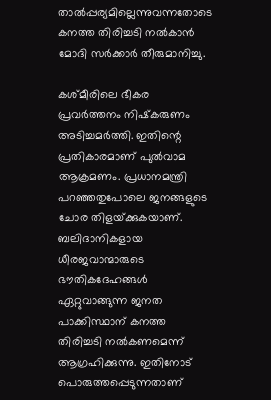താല്‍പ്പര്യമില്ലെന്നുവന്നതോടെ കനത്ത തിരിച്ചടി നല്‍കാന്‍ മോദി സര്‍ക്കാര്‍ തീരുമാനിച്ചു.

കശ്മീരിലെ ഭീകര പ്രവര്‍ത്തനം നിഷ്‌കരുണം അടിച്ചമര്‍ത്തി. ഇതിന്റെ പ്രതികാരമാണ് പുല്‍വാമ ആക്രമണം. പ്രധാനമന്ത്രി പറഞ്ഞതുപോലെ ജനങ്ങളുടെ ചോര തിളയ്‌ക്കുകയാണ്. ബലിദാനികളായ ധീരജവാന്മാരുടെ ഭൗതികദേഹങ്ങള്‍ ഏറ്റുവാങ്ങുന്ന ജനത പാക്കിസ്ഥാന് കനത്ത തിരിച്ചടി നല്‍കണമെന്ന് ആഗ്രഹിക്കുന്നു. ഇതിനോട് പൊരുത്തപ്പെടുന്നതാണ്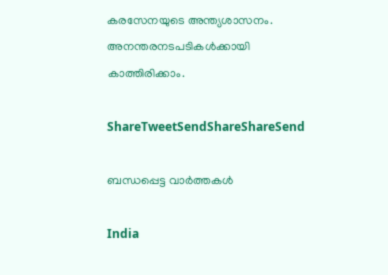കരസേനയുടെ അന്ത്യശാസനം. അനന്തരനടപടികള്‍ക്കായി കാത്തിരിക്കാം.

ShareTweetSendShareShareSend

ബന്ധപ്പെട്ട വാര്‍ത്തകള്‍

India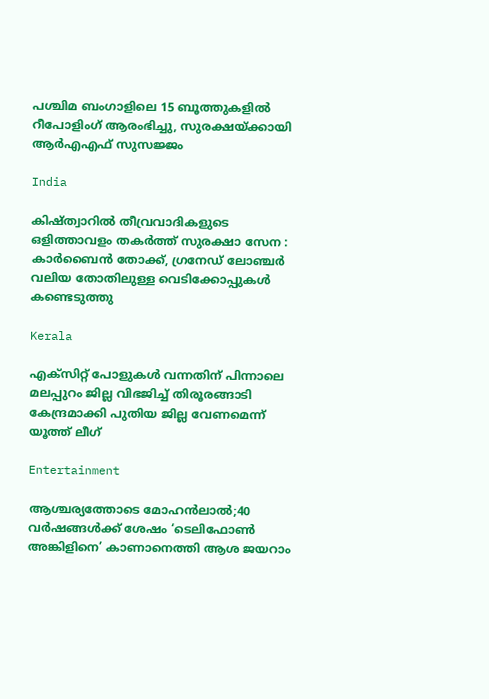പശ്ചിമ ബംഗാളിലെ 15 ബൂത്തുകളിൽ റീപോളിംഗ് ആരംഭിച്ചു, സുരക്ഷയ്‌ക്കായി ആർ‌എ‌എഫ് സുസജ്ജം

India

കിഷ്ത്വാറിൽ തീവ്രവാദികളുടെ ഒളിത്താവളം തകർത്ത് സുരക്ഷാ സേന : കാർബൈൻ തോക്ക്, ഗ്രനേഡ് ലോഞ്ചർ വലിയ തോതിലുള്ള വെടിക്കോപ്പുകൾ കണ്ടെടുത്തു

Kerala

എക്സിറ്റ് പോളുകൾ വന്നതിന് പിന്നാലെ മലപ്പുറം ജില്ല വിഭജിച്ച് തിരൂരങ്ങാടി കേന്ദ്രമാക്കി പുതിയ ജില്ല വേണമെന്ന് യൂത്ത് ലീഗ്

Entertainment

ആശ്ചര്യത്തോടെ മോഹന്‍ലാല്‍;40 വര്‍ഷങ്ങള്‍ക്ക് ശേഷം ‘ടെലിഫോണ്‍ അങ്കിളിനെ’ കാണാനെത്തി ആശ ജയറാം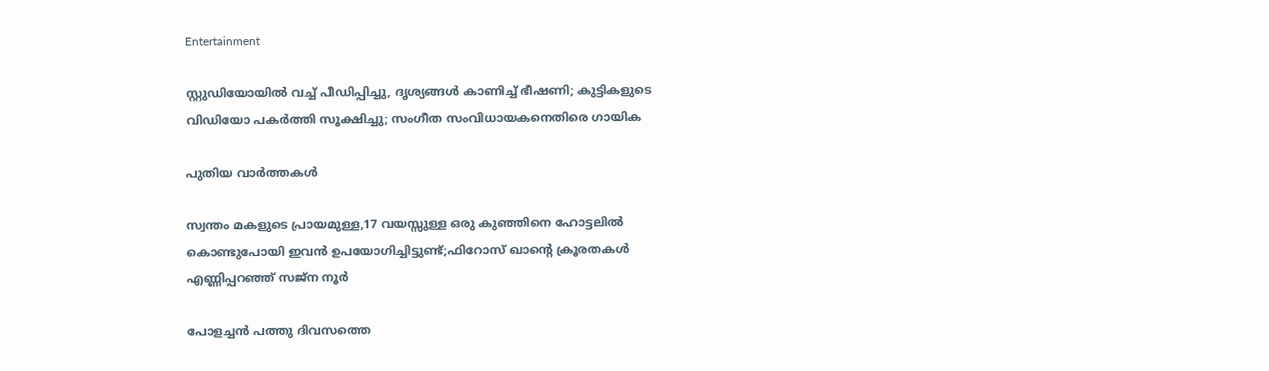Entertainment

സ്റ്റുഡിയോയില്‍ വച്ച് പീഡിപ്പിച്ചു, ദൃശ്യങ്ങള്‍ കാണിച്ച് ഭീഷണി; കുട്ടികളുടെ വിഡിയോ പകര്‍ത്തി സൂക്ഷിച്ചു; സംഗീത സംവിധായകനെതിരെ ഗായിക

പുതിയ വാര്‍ത്തകള്‍

സ്വന്തം മകളുടെ പ്രായമുള്ള,17 വയസ്സുള്ള ഒരു കുഞ്ഞിനെ ഹോട്ടലിൽ കൊണ്ടുപോയി ഇവൻ ഉപയോഗിച്ചിട്ടുണ്ട്;ഫിറോസ് ഖാന്റെ ക്രൂരതകൾ എണ്ണിപ്പറഞ്ഞ് സജ്ന നൂർ

പോളച്ചൻ പത്തു ദിവസത്തെ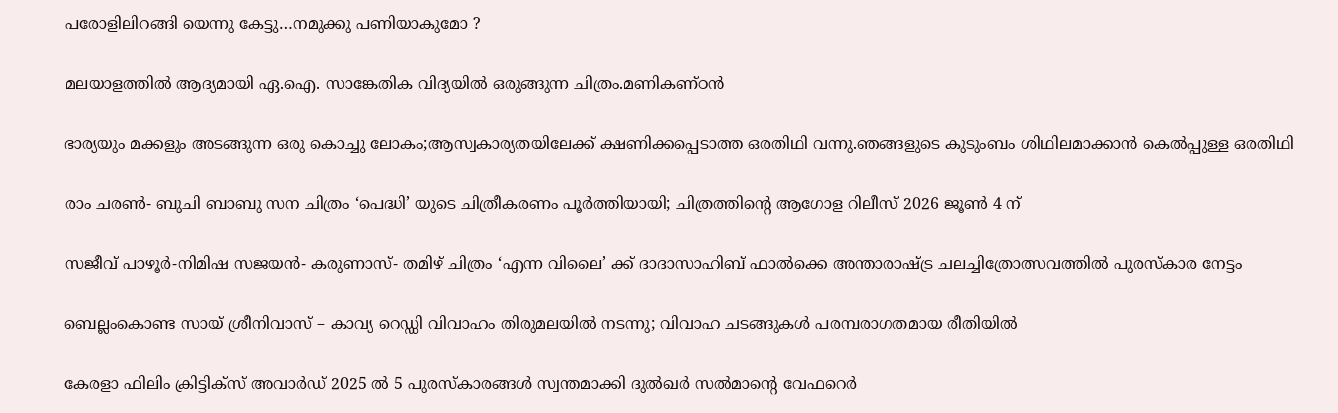പരോളിലിറങ്ങി യെന്നു കേട്ടു…നമുക്കു പണിയാകുമോ ?

മലയാളത്തിൽ ആദ്യമായി ഏ.ഐ. സാങ്കേതിക വിദ്യയിൽ ഒരുങ്ങുന്ന ചിത്രം.മണികണ്ഠൻ

ഭാര്യയും മക്കളും അടങ്ങുന്ന ഒരു കൊച്ചു ലോകം;ആസ്വകാര്യതയിലേക്ക് ക്ഷണിക്കപ്പെടാത്ത ഒരതിഥി വന്നു.ഞങ്ങളുടെ കുടുംബം ശിഥിലമാക്കാൻ കെൽപ്പുള്ള ഒരതിഥി

രാം ചരൺ- ബുചി ബാബു സന ചിത്രം ‘പെദ്ധി’ യുടെ ചിത്രീകരണം പൂർത്തിയായി; ചിത്രത്തിന്റെ ആഗോള റിലീസ് 2026 ജൂൺ 4 ന്

സജീവ് പാഴൂർ-നിമിഷ സജയൻ- കരുണാസ്- തമിഴ് ചിത്രം ‘എന്ന വിലൈ’ ക്ക് ദാദാസാഹിബ് ഫാൽക്കെ അന്താരാഷ്‌ട്ര ചലച്ചിത്രോത്സവത്തിൽ പുരസ്‌കാര നേട്ടം

ബെല്ലംകൊണ്ട സായ് ശ്രീനിവാസ് – കാവ്യ റെഡ്ഡി വിവാഹം തിരുമലയിൽ നടന്നു; വിവാഹ ചടങ്ങുകൾ പരമ്പരാഗതമായ രീതിയിൽ

കേരളാ ഫിലിം ക്രിട്ടിക്സ് അവാർഡ് 2025 ൽ 5 പുരസ്‍കാരങ്ങൾ സ്വന്തമാക്കി ദുൽഖർ സൽമാന്റെ വേഫറെർ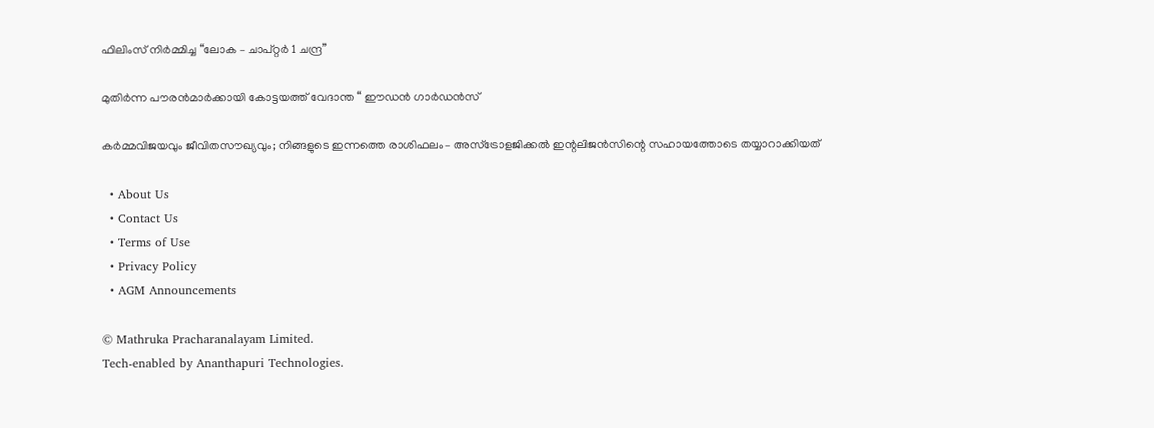ഫിലിംസ് നിർമ്മിച്ച “ലോക – ചാപ്റ്റർ 1 ചന്ദ്ര”

മുതിർന്ന പൗരൻമാർക്കായി കോട്ടയത്ത് വേദാന്ത “ ഈഡൻ ഗാർഡൻസ്

കർമ്മവിജയവും ജീവിതസൗഖ്യവും; നിങ്ങളുടെ ഇന്നത്തെ രാശിഫലം– അസ്ട്രോളജിക്കൽ ഇന്റലിജൻസിന്റെ സഹായത്തോടെ തയ്യാറാക്കിയത്

  • About Us
  • Contact Us
  • Terms of Use
  • Privacy Policy
  • AGM Announcements

© Mathruka Pracharanalayam Limited.
Tech-enabled by Ananthapuri Technologies.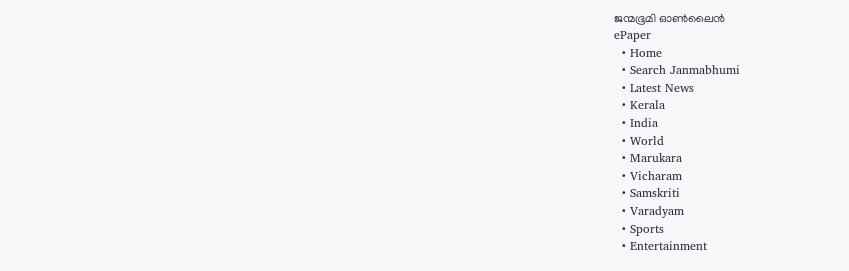ജന്മഭൂമി ഓണ്‍ലൈന്‍
ePaper
  • Home
  • Search Janmabhumi
  • Latest News
  • Kerala
  • India
  • World
  • Marukara
  • Vicharam
  • Samskriti
  • Varadyam
  • Sports
  • Entertainment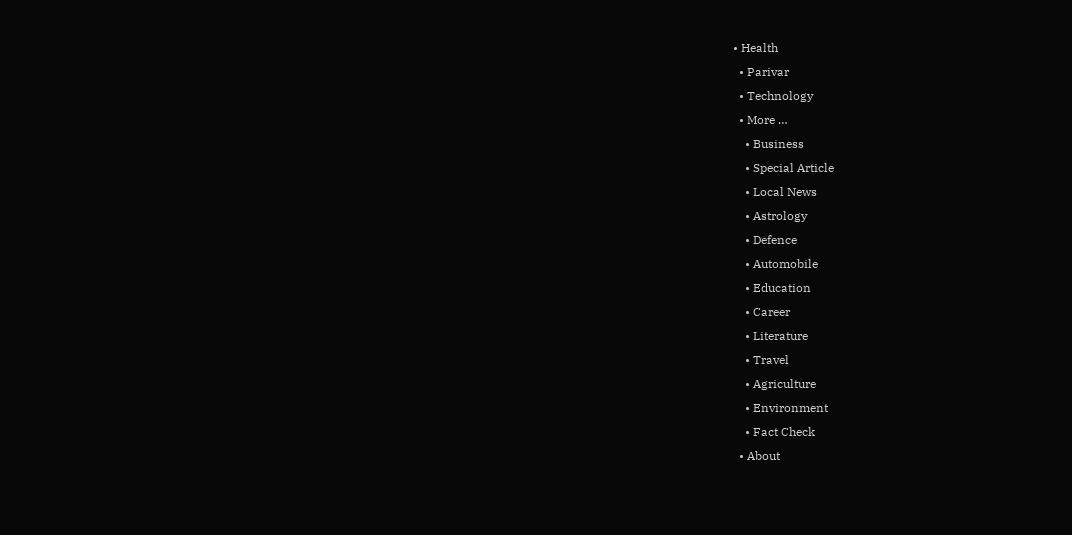• Health
  • Parivar
  • Technology
  • More …
    • Business
    • Special Article
    • Local News
    • Astrology
    • Defence
    • Automobile
    • Education
    • Career
    • Literature
    • Travel
    • Agriculture
    • Environment
    • Fact Check
  • About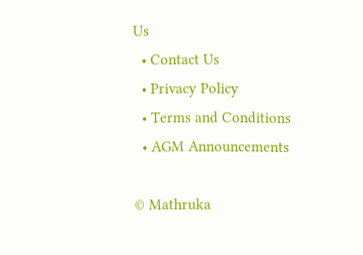Us
  • Contact Us
  • Privacy Policy
  • Terms and Conditions
  • AGM Announcements

© Mathruka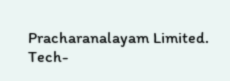Pracharanalayam Limited.
Tech-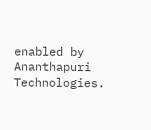enabled by Ananthapuri Technologies.